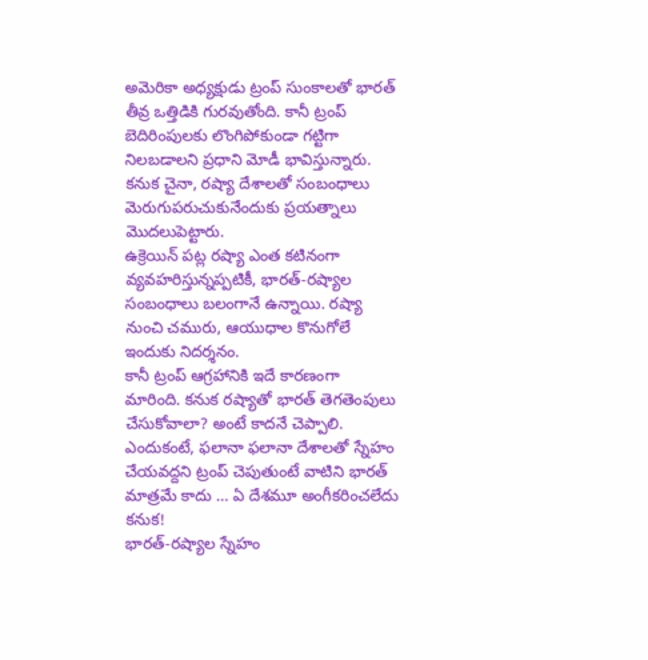అమెరికా అధ్యక్షుడు ట్రంప్ సుంకాలతో భారత్ తీవ్ర ఒత్తిడికి గురవుతోంది. కానీ ట్రంప్ బెదిరింపులకు లొంగిపోకుండా గట్టిగా నిలబడాలని ప్రధాని మోడీ భావిస్తున్నారు. కనుక చైనా, రష్యా దేశాలతో సంబంధాలు మెరుగుపరుచుకునేందుకు ప్రయత్నాలు మొదలుపెట్టారు.
ఉక్రెయిన్ పట్ల రష్యా ఎంత కటినంగా వ్యవహరిస్తున్నప్పటికీ, భారత్-రష్యాల సంబంధాలు బలంగానే ఉన్నాయి. రష్యా నుంచి చమురు, ఆయుధాల కొనుగోలే ఇందుకు నిదర్శనం.
కానీ ట్రంప్ ఆగ్రహానికి ఇదే కారణంగా మారింది. కనుక రష్యాతో భారత్ తెగతెంపులు చేసుకోవాలా? అంటే కాదనే చెప్పాలి.
ఎందుకంటే, ఫలానా ఫలానా దేశాలతో స్నేహం చేయవద్దని ట్రంప్ చెపుతుంటే వాటిని భారత్ మాత్రమే కాదు … ఏ దేశమూ అంగీకరించలేదు కనుక!
భారత్-రష్యాల స్నేహం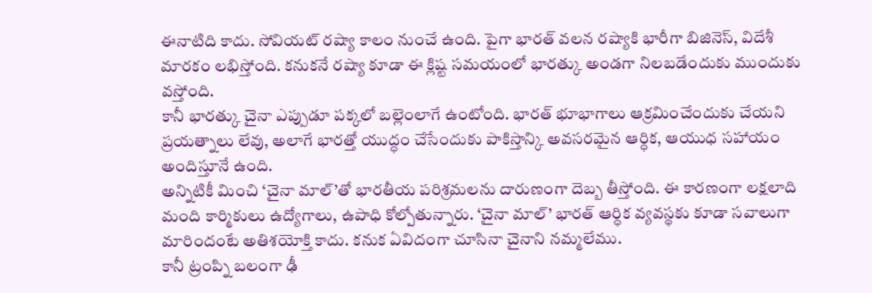ఈనాటిది కాదు. సోవియట్ రష్యా కాలం నుంచే ఉంది. పైగా భారత్ వలన రష్యాకి భారీగా బిజినెస్, విదేశీ మారకం లభిస్తోంది. కనుకనే రష్యా కూడా ఈ క్లిష్ట సమయంలో భారత్కు అండగా నిలబడేందుకు ముందుకు వస్తోంది.
కానీ భారత్కు చైనా ఎప్పుడూ పక్కలో బల్లెంలాగే ఉంటోంది. భారత్ భూభాగాలు ఆక్రమించేందుకు చేయని ప్రయత్నాలు లేవు, అలాగే భారత్తో యుద్ధం చేసేందుకు పాకిస్తాన్కి అవసరమైన ఆర్ధిక, ఆయుధ సహాయం అందిస్తూనే ఉంది.
అన్నిటికీ మించి ‘చైనా మాల్’తో భారతీయ పరిశ్రమలను దారుణంగా దెబ్బ తీస్తోంది. ఈ కారణంగా లక్షలాది మంది కార్మికులు ఉద్యోగాలు, ఉపాధి కోల్పోతున్నారు. ‘చైనా మాల్’ భారత్ ఆర్ధిక వ్యవస్థకు కూడా సవాలుగా మారిందంటే అతిశయోక్తి కాదు. కనుక ఏవిదంగా చూసినా చైనాని నమ్మలేము.
కానీ ట్రంప్ని బలంగా ఢీ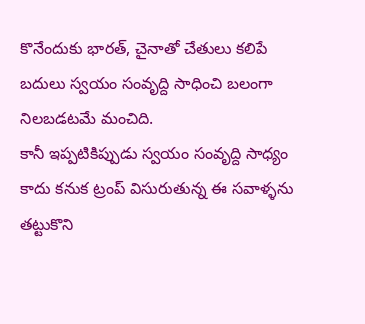కొనేందుకు భారత్, చైనాతో చేతులు కలిపే బదులు స్వయం సంవృద్ది సాధించి బలంగా నిలబడటమే మంచిది.
కానీ ఇప్పటికిప్పుడు స్వయం సంవృద్ది సాధ్యం కాదు కనుక ట్రంప్ విసురుతున్న ఈ సవాళ్ళను తట్టుకొని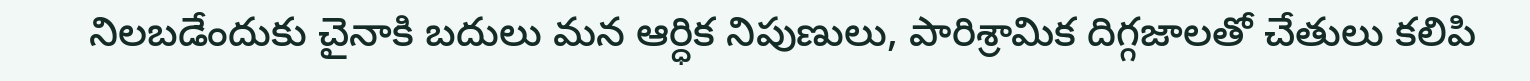నిలబడేందుకు చైనాకి బదులు మన ఆర్ధిక నిపుణులు, పారిశ్రామిక దిగ్గజాలతో చేతులు కలిపి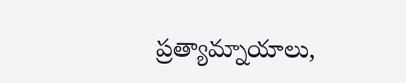ప్రత్యామ్నాయాలు,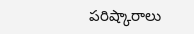పరిష్కారాలు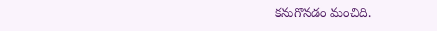కనుగొనడం మంచిది.